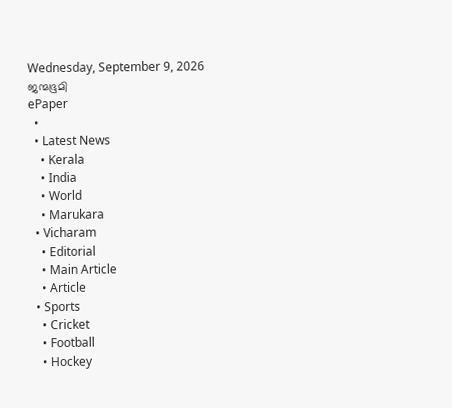Wednesday, September 9, 2026
ജന്മഭൂമി
ePaper
  •
  • Latest News
    • Kerala
    • India
    • World
    • Marukara
  • Vicharam
    • Editorial
    • Main Article
    • Article
  • Sports
    • Cricket
    • Football
    • Hockey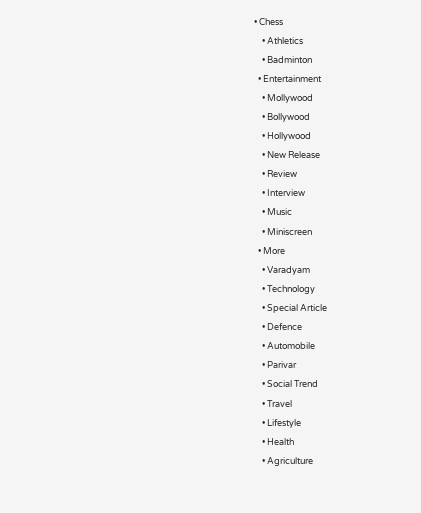• Chess
    • Athletics
    • Badminton
  • Entertainment
    • Mollywood
    • Bollywood
    • Hollywood
    • New Release
    • Review
    • Interview
    • Music
    • Miniscreen
  • More
    • Varadyam
    • Technology
    • Special Article
    • Defence
    • Automobile
    • Parivar
    • Social Trend
    • Travel
    • Lifestyle
    • Health
    • Agriculture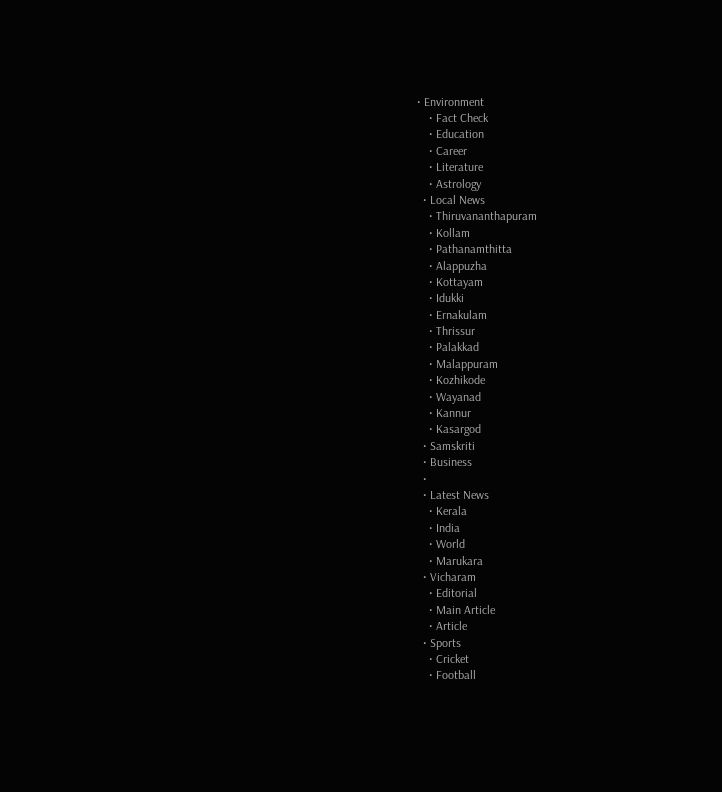• Environment
    • Fact Check
    • Education
    • Career
    • Literature
    • Astrology
  • Local News
    • Thiruvananthapuram
    • Kollam
    • Pathanamthitta
    • Alappuzha
    • Kottayam
    • Idukki
    • Ernakulam
    • Thrissur
    • Palakkad
    • Malappuram
    • Kozhikode
    • Wayanad
    • Kannur
    • Kasargod
  • Samskriti
  • Business
  •
  • Latest News
    • Kerala
    • India
    • World
    • Marukara
  • Vicharam
    • Editorial
    • Main Article
    • Article
  • Sports
    • Cricket
    • Football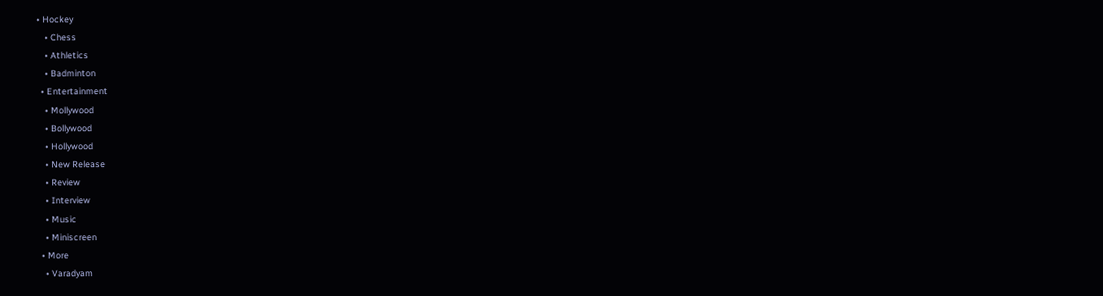• Hockey
    • Chess
    • Athletics
    • Badminton
  • Entertainment
    • Mollywood
    • Bollywood
    • Hollywood
    • New Release
    • Review
    • Interview
    • Music
    • Miniscreen
  • More
    • Varadyam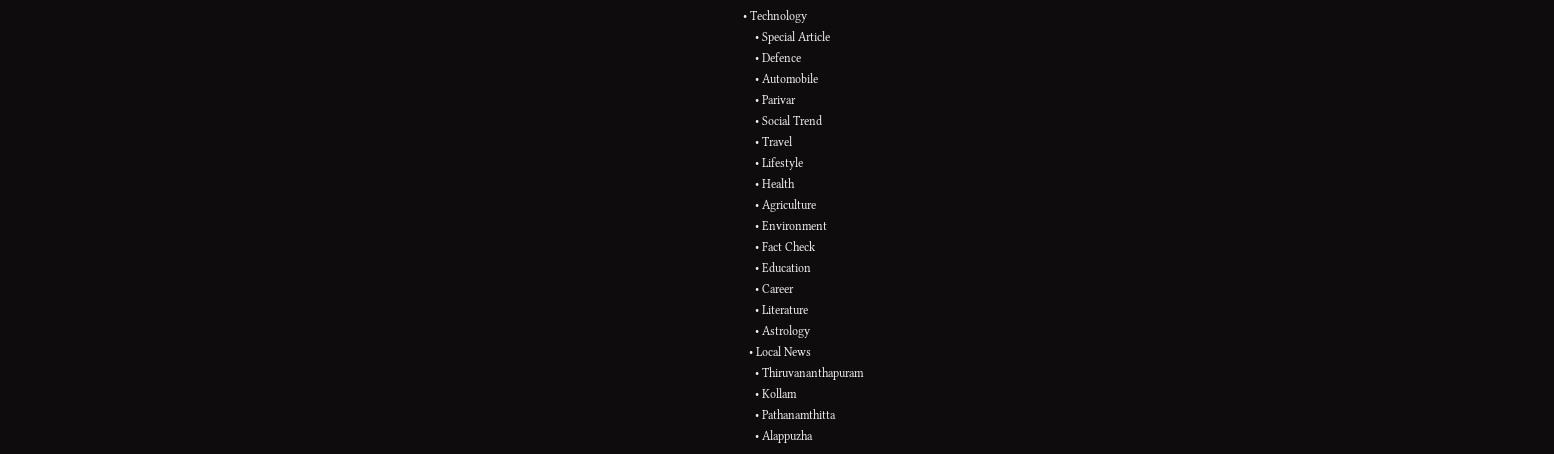• Technology
    • Special Article
    • Defence
    • Automobile
    • Parivar
    • Social Trend
    • Travel
    • Lifestyle
    • Health
    • Agriculture
    • Environment
    • Fact Check
    • Education
    • Career
    • Literature
    • Astrology
  • Local News
    • Thiruvananthapuram
    • Kollam
    • Pathanamthitta
    • Alappuzha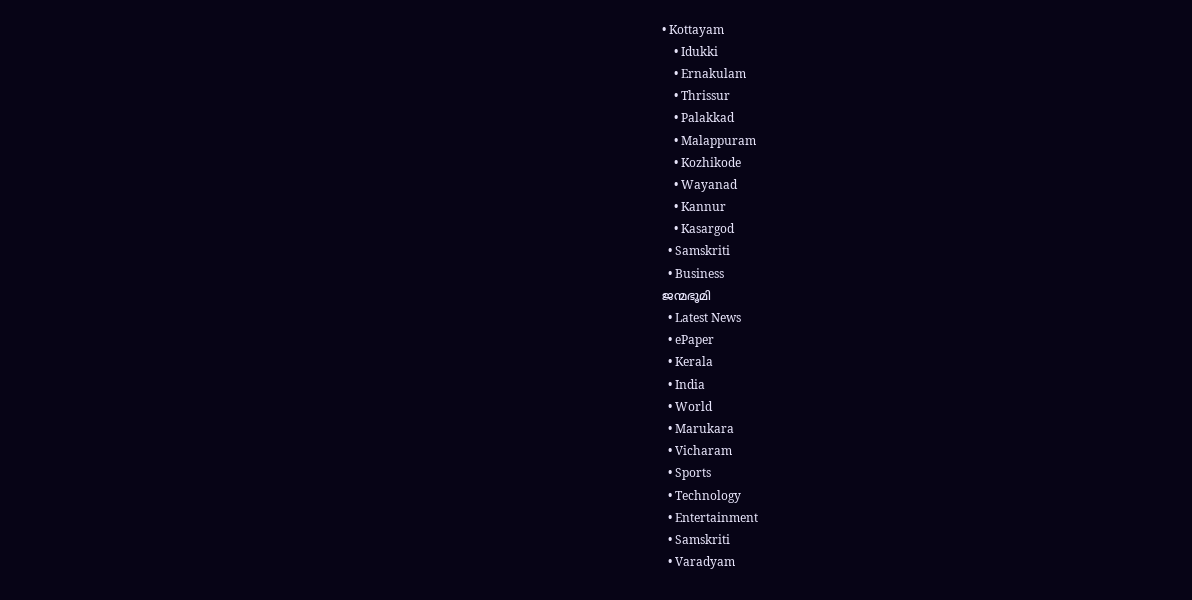• Kottayam
    • Idukki
    • Ernakulam
    • Thrissur
    • Palakkad
    • Malappuram
    • Kozhikode
    • Wayanad
    • Kannur
    • Kasargod
  • Samskriti
  • Business
ജന്മഭൂമി
  • Latest News
  • ePaper
  • Kerala
  • India
  • World
  • Marukara
  • Vicharam
  • Sports
  • Technology
  • Entertainment
  • Samskriti
  • Varadyam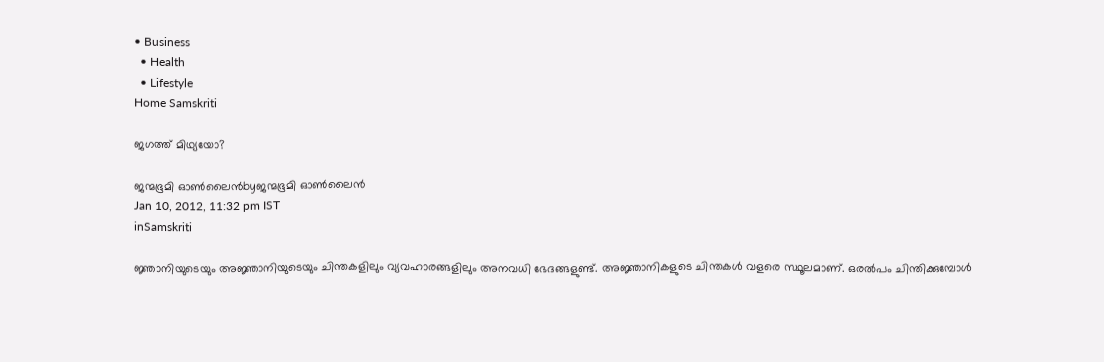• Business
  • Health
  • Lifestyle
Home Samskriti

ജഗത്ത്‌ മിഥ്യയോ?

ജന്മഭൂമി ഓണ്‍ലൈന്‍byജന്മഭൂമി ഓണ്‍ലൈന്‍
Jan 10, 2012, 11:32 pm IST
inSamskriti

ജ്ഞാനിയുടെയും അജ്ഞാനിയുടെയും ചിന്തകളിലും വ്യവഹാരങ്ങളിലും അനവധി ഭേദങ്ങളുണ്ട്‌. അജ്ഞാനികളുടെ ചിന്തകള്‍ വളരെ സ്ഥൂലമാണ്‌. ഒരല്‍പം ചിന്തിക്കുമ്പോള്‍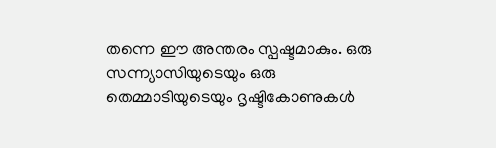തന്നെ ഈ അന്തരം സ്പഷ്ടമാകും. ഒരു സന്ന്യാസിയുടെയും ഒരു തെമ്മാടിയുടെയും ദൃഷ്ടികോണുകള്‍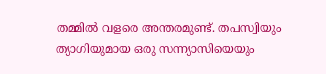തമ്മില്‍ വളരെ അന്തരമുണ്ട്‌. തപസ്വിയും ത്യാഗിയുമായ ഒരു സന്ന്യാസിയെയും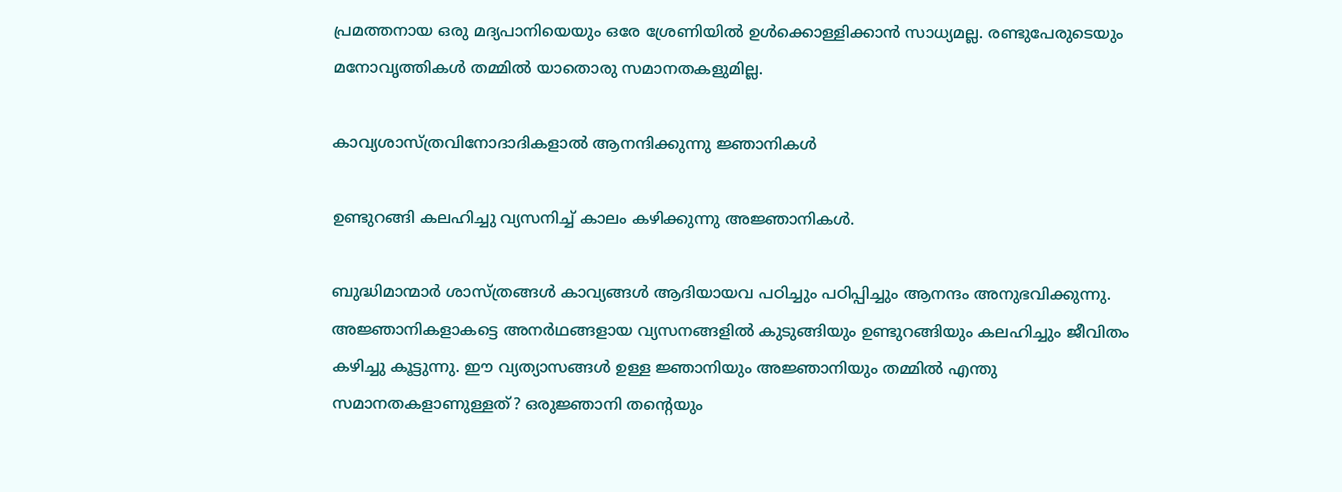പ്രമത്തനായ ഒരു മദ്യപാനിയെയും ഒരേ ശ്രേണിയില്‍ ഉള്‍ക്കൊള്ളിക്കാന്‍ സാധ്യമല്ല. രണ്ടുപേരുടെയും മനോവൃത്തികള്‍ തമ്മില്‍ യാതൊരു സമാനതകളുമില്ല.

കാവ്യശാസ്ത്രവിനോദാദികളാല്‍ ആനന്ദിക്കുന്നു ജ്ഞാനികള്‍

ഉണ്ടുറങ്ങി കലഹിച്ചു വ്യസനിച്ച്‌ കാലം കഴിക്കുന്നു അജ്ഞാനികള്‍.

ബുദ്ധിമാന്മാര്‍ ശാസ്ത്രങ്ങള്‍ കാവ്യങ്ങള്‍ ആദിയായവ പഠിച്ചും പഠിപ്പിച്ചും ആനന്ദം അനുഭവിക്കുന്നു. അജ്ഞാനികളാകട്ടെ അനര്‍ഥങ്ങളായ വ്യസനങ്ങളില്‍ കുടുങ്ങിയും ഉണ്ടുറങ്ങിയും കലഹിച്ചും ജീവിതം കഴിച്ചു കൂട്ടുന്നു. ഈ വ്യത്യാസങ്ങള്‍ ഉള്ള ജ്ഞാനിയും അജ്ഞാനിയും തമ്മില്‍ എന്തു സമാനതകളാണുള്ളത്‌? ഒരുജ്ഞാനി തന്റെയും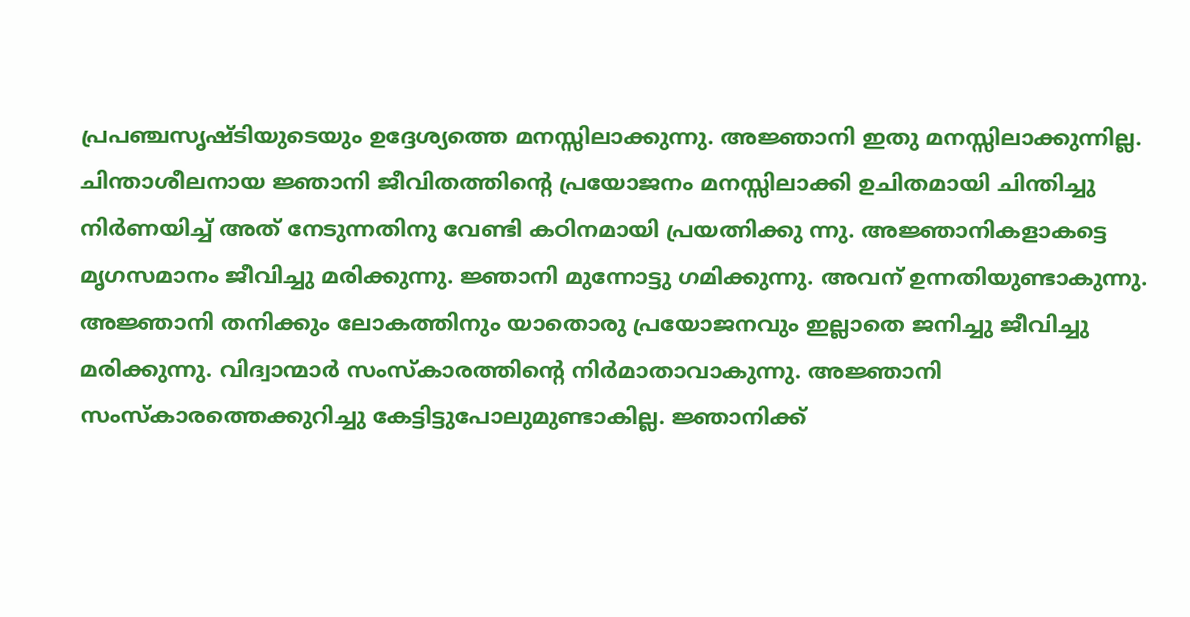പ്രപഞ്ചസൃഷ്ടിയുടെയും ഉദ്ദേശ്യത്തെ മനസ്സിലാക്കുന്നു. അജ്ഞാനി ഇതു മനസ്സിലാക്കുന്നില്ല. ചിന്താശീലനായ ജ്ഞാനി ജീവിതത്തിന്റെ പ്രയോജനം മനസ്സിലാക്കി ഉചിതമായി ചിന്തിച്ചു നിര്‍ണയിച്ച്‌ അത്‌ നേടുന്നതിനു വേണ്ടി കഠിനമായി പ്രയത്നിക്കു ന്നു. അജ്ഞാനികളാകട്ടെ മൃഗസമാനം ജീവിച്ചു മരിക്കുന്നു. ജ്ഞാനി മുന്നോട്ടു ഗമിക്കുന്നു. അവന്‌ ഉന്നതിയുണ്ടാകുന്നു. അജ്ഞാനി തനിക്കും ലോകത്തിനും യാതൊരു പ്രയോജനവും ഇല്ലാതെ ജനിച്ചു ജീവിച്ചു മരിക്കുന്നു. വിദ്വാന്മാര്‍ സംസ്കാരത്തിന്റെ നിര്‍മാതാവാകുന്നു. അജ്ഞാനി സംസ്കാരത്തെക്കുറിച്ചു കേട്ടിട്ടുപോലുമുണ്ടാകില്ല. ജ്ഞാനിക്ക്‌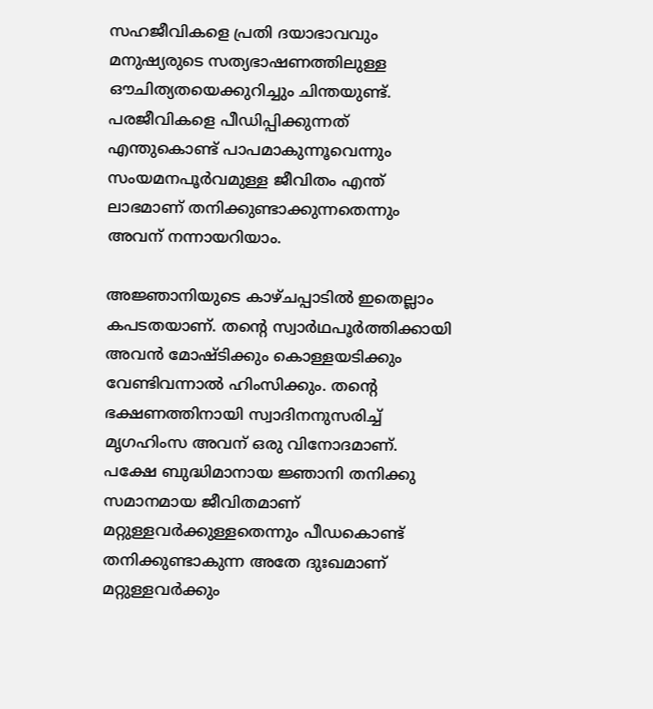സഹജീവികളെ പ്രതി ദയാഭാവവും മനുഷ്യരുടെ സത്യഭാഷണത്തിലുള്ള ഔചിത്യതയെക്കുറിച്ചും ചിന്തയുണ്ട്‌. പരജീവികളെ പീഡിപ്പിക്കുന്നത്‌ എന്തുകൊണ്ട്‌ പാപമാകുന്നൂവെന്നും സംയമനപൂര്‍വമുള്ള ജീവിതം എന്ത്‌ ലാഭമാണ്‌ തനിക്കുണ്ടാക്കുന്നതെന്നും അവന്‌ നന്നായറിയാം.

അജ്ഞാനിയുടെ കാഴ്ചപ്പാടില്‍ ഇതെല്ലാം കപടതയാണ്‌. തന്റെ സ്വാര്‍ഥപൂര്‍ത്തിക്കായി അവന്‍ മോഷ്ടിക്കും കൊള്ളയടിക്കും വേണ്ടിവന്നാല്‍ ഹിംസിക്കും. തന്റെ ഭക്ഷണത്തിനായി സ്വാദിനനുസരിച്ച്‌ മൃഗഹിംസ അവന്‌ ഒരു വിനോദമാണ്‌. പക്ഷേ ബുദ്ധിമാനായ ജ്ഞാനി തനിക്കു സമാനമായ ജീവിതമാണ്‌ മറ്റുള്ളവര്‍ക്കുള്ളതെന്നും പീഡകൊണ്ട്‌ തനിക്കുണ്ടാകുന്ന അതേ ദുഃഖമാണ്‌ മറ്റുള്ളവര്‍ക്കും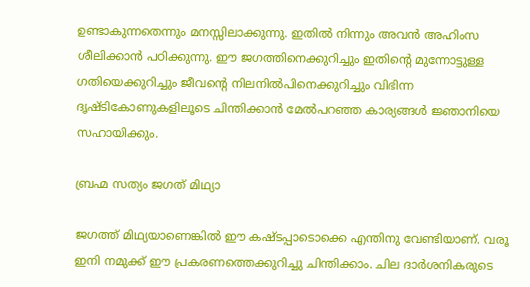ഉണ്ടാകുന്നതെന്നും മനസ്സിലാക്കുന്നു. ഇതില്‍ നിന്നും അവന്‍ അഹിംസ ശീലിക്കാന്‍ പഠിക്കുന്നു. ഈ ജഗത്തിനെക്കുറിച്ചും ഇതിന്റെ മുന്നോട്ടുള്ള ഗതിയെക്കുറിച്ചും ജീവന്റെ നിലനില്‍പിനെക്കുറിച്ചും വിഭിന്ന ദൃഷ്ടികോണുകളിലൂടെ ചിന്തിക്കാന്‍ മേല്‍പറഞ്ഞ കാര്യങ്ങള്‍ ജ്ഞാനിയെ സഹായിക്കും.

ബ്രഹ്മ സത്യം ജഗത്‌ മിഥ്യാ

ജഗത്ത്‌ മിഥ്യയാണെങ്കില്‍ ഈ കഷ്ടപ്പാടൊക്കെ എന്തിനു വേണ്ടിയാണ്‌. വരൂ ഇനി നമുക്ക്‌ ഈ പ്രകരണത്തെക്കുറിച്ചു ചിന്തിക്കാം. ചില ദാര്‍ശനികരുടെ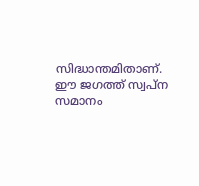സിദ്ധാന്തമിതാണ്‌. ഈ ജഗത്ത്‌ സ്വപ്ന സമാനം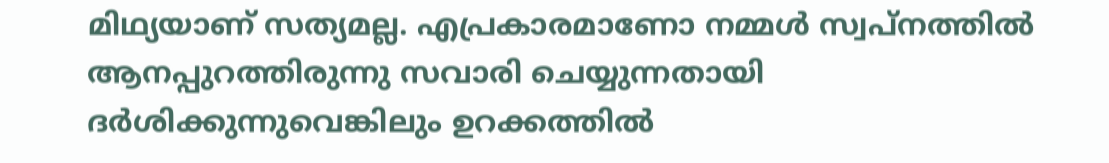മിഥ്യയാണ്‌ സത്യമല്ല. എപ്രകാരമാണോ നമ്മള്‍ സ്വപ്നത്തില്‍ ആനപ്പുറത്തിരുന്നു സവാരി ചെയ്യുന്നതായി ദര്‍ശിക്കുന്നുവെങ്കിലും ഉറക്കത്തില്‍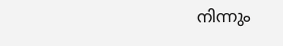നിന്നും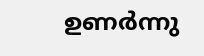ഉണര്‍ന്നു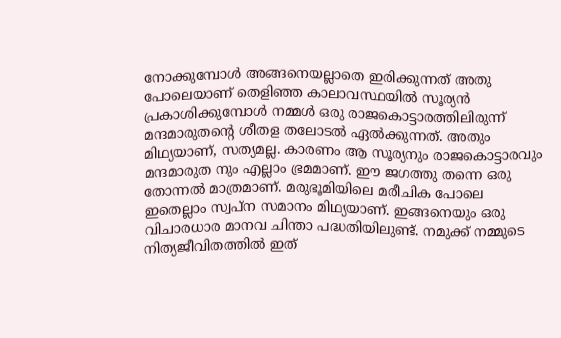നോക്കുമ്പോള്‍ അങ്ങനെയല്ലാതെ ഇരിക്കുന്നത്‌ അതു പോലെയാണ്‌ തെളിഞ്ഞ കാലാവസ്ഥയില്‍ സൂര്യന്‍ പ്രകാശിക്കുമ്പോള്‍ നമ്മള്‍ ഒരു രാജകൊട്ടാരത്തിലിരുന്ന്‌ മന്ദമാരുതന്റെ ശീതള തലോടല്‍ ഏല്‍ക്കുന്നത്‌. അതും മിഥ്യയാണ്‌, സത്യമല്ല. കാരണം ആ സൂര്യനും രാജകൊട്ടാരവും മന്ദമാരുത നും എല്ലാം ഭ്രമമാണ്‌. ഈ ജഗത്തു തന്നെ ഒരു തോന്നല്‍ മാത്രമാണ്‌. മരുഭൂമിയിലെ മരീചിക പോലെ ഇതെല്ലാം സ്വപ്ന സമാനം മിഥ്യയാണ്‌. ഇങ്ങനെയും ഒരു വിചാരധാര മാനവ ചിന്താ പദ്ധതിയിലുണ്ട്‌. നമുക്ക്‌ നമ്മുടെ നിത്യജീവിതത്തില്‍ ഇത്‌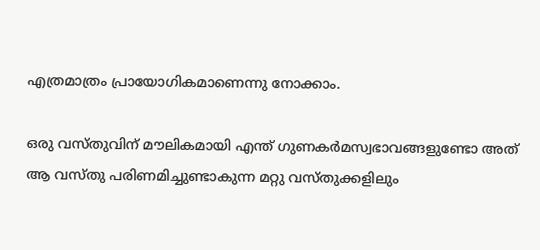എത്രമാത്രം പ്രായോഗികമാണെന്നു നോക്കാം.

ഒരു വസ്തുവിന്‌ മൗലികമായി എന്ത്‌ ഗുണകര്‍മസ്വഭാവങ്ങളുണ്ടോ അത്‌ ആ വസ്തു പരിണമിച്ചുണ്ടാകുന്ന മറ്റു വസ്തുക്കളിലും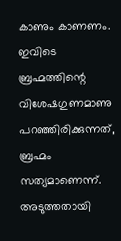കാണും കാണണം. ഇവിടെ ബ്രഹ്മത്തിന്റെ വിശേഷഗുണമാണു പറഞ്ഞിരിക്കുന്നത്‌, ബ്രഹ്മം സത്യമാണെന്ന്‌. അടുത്തതായി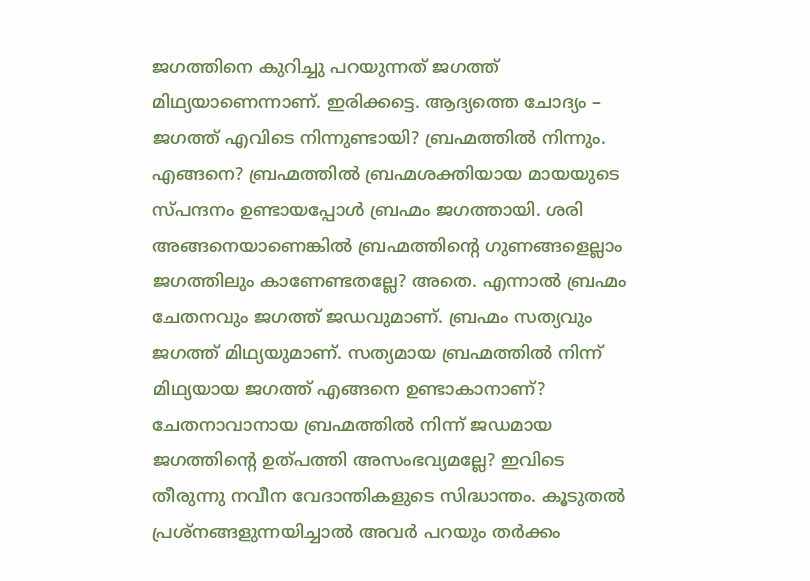ജഗത്തിനെ കുറിച്ചു പറയുന്നത്‌ ജഗത്ത്‌ മിഥ്യയാണെന്നാണ്‌. ഇരിക്കട്ടെ. ആദ്യത്തെ ചോദ്യം – ജഗത്ത്‌ എവിടെ നിന്നുണ്ടായി? ബ്രഹ്മത്തില്‍ നിന്നും. എങ്ങനെ? ബ്രഹ്മത്തില്‍ ബ്രഹ്മശക്തിയായ മായയുടെ സ്പന്ദനം ഉണ്ടായപ്പോള്‍ ബ്രഹ്മം ജഗത്തായി. ശരി അങ്ങനെയാണെങ്കില്‍ ബ്രഹ്മത്തിന്റെ ഗുണങ്ങളെല്ലാം ജഗത്തിലും കാണേണ്ടതല്ലേ? അതെ. എന്നാല്‍ ബ്രഹ്മം ചേതനവും ജഗത്ത്‌ ജഡവുമാണ്‌. ബ്രഹ്മം സത്യവും ജഗത്ത്‌ മിഥ്യയുമാണ്‌. സത്യമായ ബ്രഹ്മത്തില്‍ നിന്ന്‌ മിഥ്യയായ ജഗത്ത്‌ എങ്ങനെ ഉണ്ടാകാനാണ്‌? ചേതനാവാനായ ബ്രഹ്മത്തില്‍ നിന്ന്‌ ജഡമായ ജഗത്തിന്റെ ഉത്പത്തി അസംഭവ്യമല്ലേ? ഇവിടെ തീരുന്നു നവീന വേദാന്തികളുടെ സിദ്ധാന്തം. കൂടുതല്‍ പ്രശ്നങ്ങളുന്നയിച്ചാല്‍ അവര്‍ പറയും തര്‍ക്കം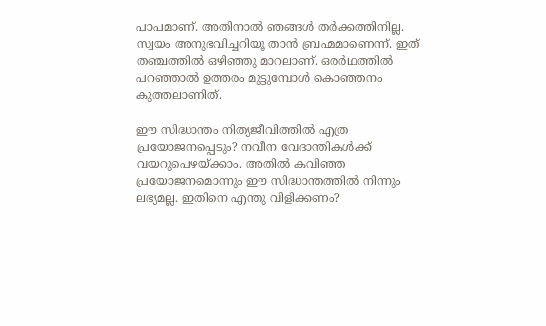പാപമാണ്‌. അതിനാല്‍ ഞങ്ങള്‍ തര്‍ക്കത്തിനില്ല. സ്വയം അനുഭവിച്ചറിയൂ താന്‍ ബ്രഹ്മമാണെന്ന്‌. ഇത്‌ തഞ്ചത്തില്‍ ഒഴിഞ്ഞു മാറലാണ്‌. ഒരര്‍ഥത്തില്‍ പറഞ്ഞാല്‍ ഉത്തരം മുട്ടുമ്പോള്‍ കൊഞ്ഞനം കുത്തലാണിത്‌.

ഈ സിദ്ധാന്തം നിത്യജീവിത്തില്‍ എത്ര പ്രയോജനപ്പെടും? നവീന വേദാന്തികള്‍ക്ക്‌ വയറുപെഴയ്‌ക്കാം. അതില്‍ കവിഞ്ഞ പ്രയോജനമൊന്നും ഈ സിദ്ധാന്തത്തില്‍ നിന്നും ലഭ്യമല്ല. ഇതിനെ എന്തു വിളിക്കണം?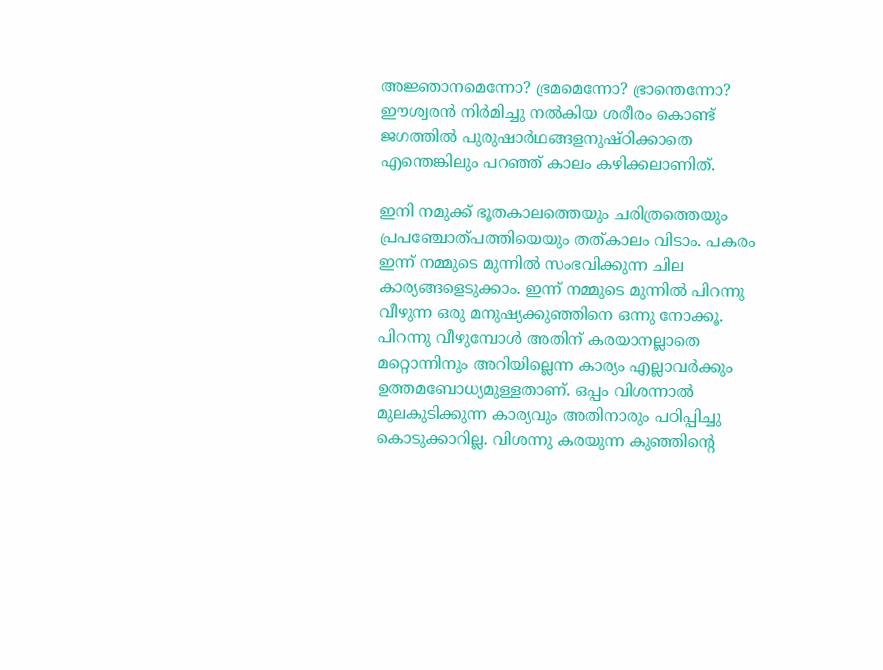അജ്ഞാനമെന്നോ? ഭ്രമമെന്നോ? ഭ്രാന്തെന്നോ? ഈശ്വരന്‍ നിര്‍മിച്ചു നല്‍കിയ ശരീരം കൊണ്ട്‌ ജഗത്തില്‍ പുരുഷാര്‍ഥങ്ങളനുഷ്ഠിക്കാതെ എന്തെങ്കിലും പറഞ്ഞ്‌ കാലം കഴിക്കലാണിത്‌.

ഇനി നമുക്ക്‌ ഭൂതകാലത്തെയും ചരിത്രത്തെയും പ്രപഞ്ചോത്പത്തിയെയും തത്കാലം വിടാം. പകരം ഇന്ന്‌ നമ്മുടെ മുന്നില്‍ സംഭവിക്കുന്ന ചില കാര്യങ്ങളെടുക്കാം. ഇന്ന്‌ നമ്മുടെ മുന്നില്‍ പിറന്നു വീഴുന്ന ഒരു മനുഷ്യക്കുഞ്ഞിനെ ഒന്നു നോക്കൂ. പിറന്നു വീഴുമ്പോള്‍ അതിന്‌ കരയാനല്ലാതെ മറ്റൊന്നിനും അറിയില്ലെന്ന കാര്യം എല്ലാവര്‍ക്കും ഉത്തമബോധ്യമുള്ളതാണ്‌. ഒപ്പം വിശന്നാല്‍ മുലകുടിക്കുന്ന കാര്യവും അതിനാരും പഠിപ്പിച്ചു കൊടുക്കാറില്ല. വിശന്നു കരയുന്ന കുഞ്ഞിന്റെ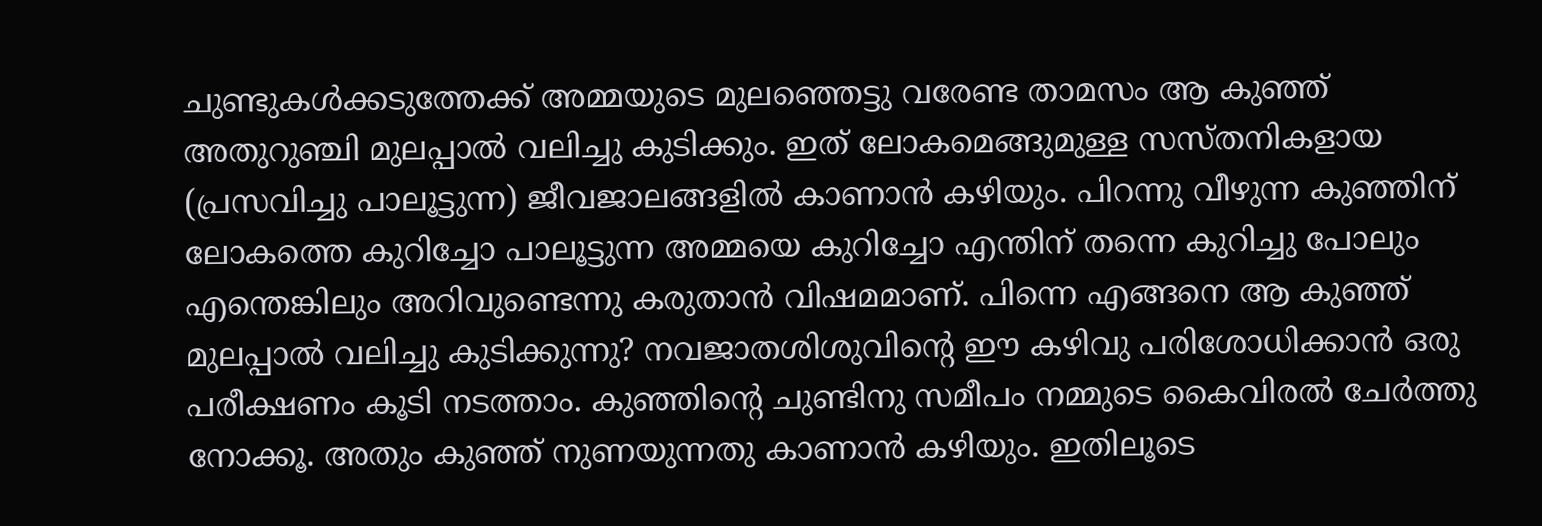ചുണ്ടുകള്‍ക്കടുത്തേക്ക്‌ അമ്മയുടെ മുലഞ്ഞെട്ടു വരേണ്ട താമസം ആ കുഞ്ഞ്‌ അതുറുഞ്ചി മുലപ്പാല്‍ വലിച്ചു കുടിക്കും. ഇത്‌ ലോകമെങ്ങുമുള്ള സസ്തനികളായ (പ്രസവിച്ചു പാലൂട്ടുന്ന) ജീവജാലങ്ങളില്‍ കാണാന്‍ കഴിയും. പിറന്നു വീഴുന്ന കുഞ്ഞിന്‌ ലോകത്തെ കുറിച്ചോ പാലൂട്ടുന്ന അമ്മയെ കുറിച്ചോ എന്തിന്‌ തന്നെ കുറിച്ചു പോലും എന്തെങ്കിലും അറിവുണ്ടെന്നു കരുതാന്‍ വിഷമമാണ്‌. പിന്നെ എങ്ങനെ ആ കുഞ്ഞ്‌ മുലപ്പാല്‍ വലിച്ചു കുടിക്കുന്നു? നവജാതശിശുവിന്റെ ഈ കഴിവു പരിശോധിക്കാന്‍ ഒരു പരീക്ഷണം കൂടി നടത്താം. കുഞ്ഞിന്റെ ചുണ്ടിനു സമീപം നമ്മുടെ കൈവിരല്‍ ചേര്‍ത്തു നോക്കൂ. അതും കുഞ്ഞ്‌ നുണയുന്നതു കാണാന്‍ കഴിയും. ഇതിലൂടെ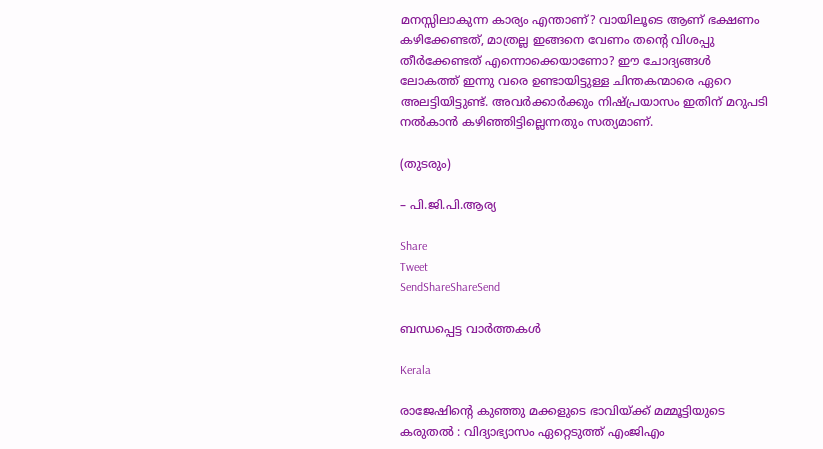മനസ്സിലാകുന്ന കാര്യം എന്താണ്‌? വായിലൂടെ ആണ്‌ ഭക്ഷണം കഴിക്കേണ്ടത്‌, മാത്രല്ല ഇങ്ങനെ വേണം തന്റെ വിശപ്പു തീര്‍ക്കേണ്ടത്‌ എന്നൊക്കെയാണോ? ഈ ചോദ്യങ്ങള്‍ ലോകത്ത്‌ ഇന്നു വരെ ഉണ്ടായിട്ടുള്ള ചിന്തകന്മാരെ ഏറെ അലട്ടിയിട്ടുണ്ട്‌. അവര്‍ക്കാര്‍ക്കും നിഷ്പ്രയാസം ഇതിന്‌ മറുപടി നല്‍കാന്‍ കഴിഞ്ഞിട്ടില്ലെന്നതും സത്യമാണ്‌.

(തുടരും)

– പി.ജി.പി.ആര്യ

Share
Tweet
SendShareShareSend

ബന്ധപ്പെട്ട വാര്‍ത്തകള്‍

Kerala

രാജേഷിന്റെ കുഞ്ഞു മക്കളുടെ ഭാവിയ്‌ക്ക് മമ്മൂട്ടിയുടെ കരുതൽ : വിദ്യാഭ്യാസം ഏറ്റെടുത്ത് എംജിഎം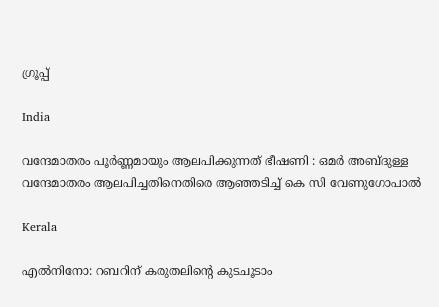ഗ്രൂപ്പ്

India

വന്ദേമാതരം പൂർണ്ണമായും ആലപിക്കുന്നത് ഭീഷണി : ഒമർ അബ്ദുള്ള വന്ദേമാതരം ആലപിച്ചതിനെതിരെ ആഞ്ഞടിച്ച് കെ സി വേണുഗോപാൽ

Kerala

എല്‍നിനോ: റബറിന് കരുതലിന്റെ കുടചൂടാം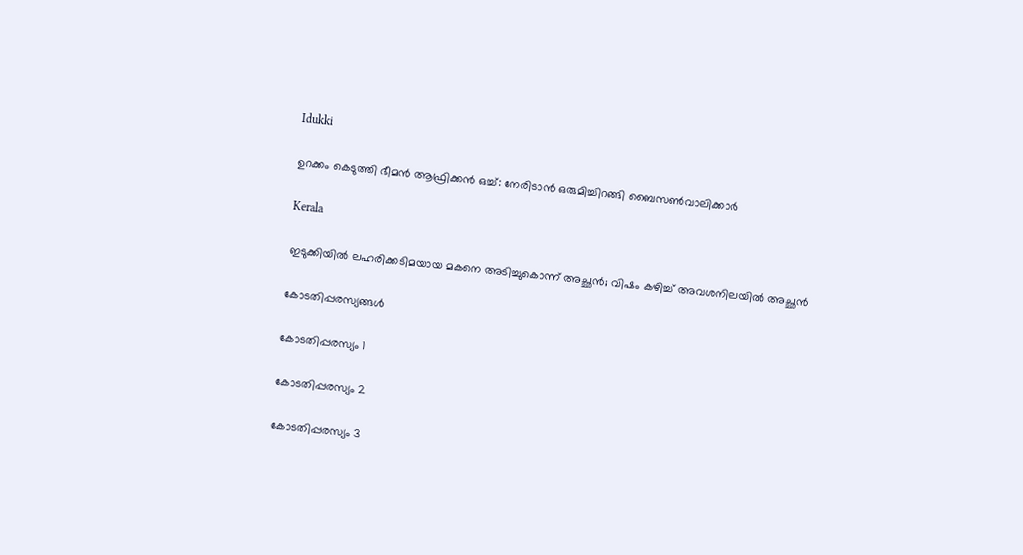Idukki

ഉറക്കം കെടുത്തി ഭീമന്‍ ആഫ്രിക്കന്‍ ഒച്ച്: നേരിടാന്‍ ഒരുമിച്ചിറങ്ങി ബൈസണ്‍വാലിക്കാര്‍

Kerala

ഇടുക്കിയിൽ ലഹരിക്കടിമയായ മകനെ അടിച്ചുകൊന്ന് അച്ഛൻ; വിഷം കഴിച്ച് അവശനിലയിൽ അച്ഛൻ

കോടതിപ്പരസ്യങ്ങള്‍

കോടതിപ്പരസ്യം 1

കോടതിപ്പരസ്യം 2

കോടതിപ്പരസ്യം 3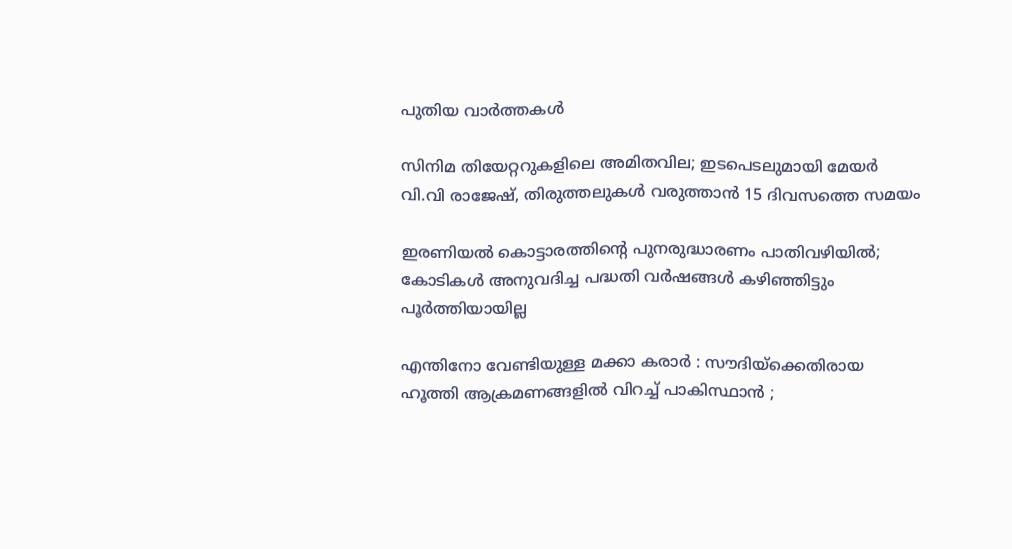പുതിയ വാര്‍ത്തകള്‍

സിനിമ തിയേറ്ററുകളിലെ അമിതവില; ഇടപെടലുമായി മേയർ വി.വി രാജേഷ്, തിരുത്തലുകൾ വരുത്താൻ 15 ദിവസത്തെ സമയം

ഇരണിയല്‍ കൊട്ടാരത്തിന്റെ പുനരുദ്ധാരണം പാതിവഴിയില്‍; കോടികള്‍ അനുവദിച്ച പദ്ധതി വര്‍ഷങ്ങള്‍ കഴിഞ്ഞിട്ടും പൂര്‍ത്തിയായില്ല

എന്തിനോ വേണ്ടിയുള്ള മക്കാ കരാർ : സൗദിയ്‌ക്കെതിരായ ഹൂത്തി ആക്രമണങ്ങളിൽ വിറച്ച് പാകിസ്ഥാൻ ;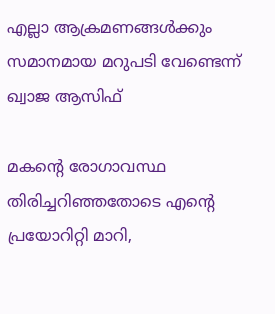എല്ലാ ആക്രമണങ്ങൾക്കും സമാനമായ മറുപടി വേണ്ടെന്ന് ഖ്വാജ ആസിഫ്

മകന്റെ രോഗാവസ്ഥ തിരിച്ചറിഞ്ഞതോടെ എന്റെ പ്രയോറിറ്റി മാറി,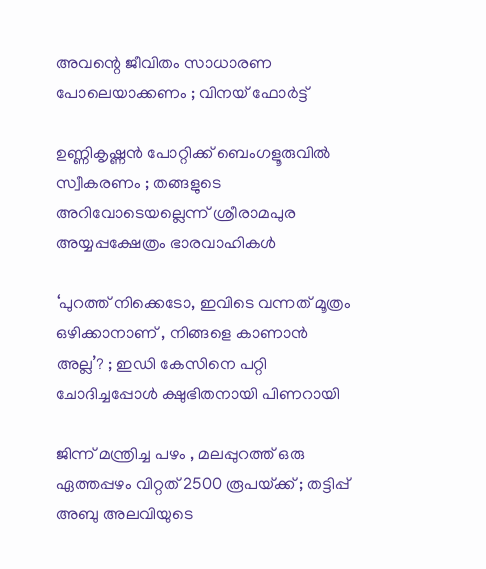അവന്റെ ജീവിതം സാധാരണ പോലെയാക്കണം ; വിനയ് ഫോർട്ട്

ഉണ്ണികൃഷ്ണൻ പോറ്റിക്ക് ബെംഗളൂരുവിൽ സ്വീകരണം ; തങ്ങളുടെ അറിവോടെയല്ലെന്ന് ശ്രീരാമപുര അയ്യപ്പക്ഷേത്രം ഭാരവാഹികൾ

‘പുറത്ത് നിക്കെടോ, ഇവിടെ വന്നത് മൂത്രം ഒഴിക്കാനാണ് , നിങ്ങളെ കാണാൻ അല്ല’? ; ഇഡി കേസിനെ പറ്റി ചോദിച്ചപ്പോൾ ക്ഷുഭിതനായി പിണറായി

ജിന്ന് മന്ത്രിച്ച പഴം , മലപ്പുറത്ത് ഒരു ഏത്തപ്പഴം വിറ്റത് 2500 രൂപയ്‌ക്ക് ; തട്ടിപ്പ് അബു അലവിയുടെ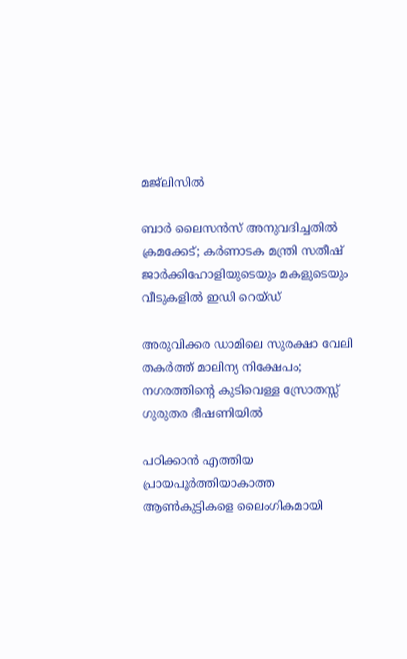മജ്ലിസിൽ

ബാർ ലൈസൻസ് അനുവദിച്ചതിൽ ക്രമക്കേട്; കർണാടക മന്ത്രി സതീഷ് ജാർക്കിഹോളിയുടെയും മകളുടെയും വീടുകളിൽ ഇഡി റെയ്ഡ്

അരുവിക്കര ഡാമിലെ സുരക്ഷാ വേലി തകര്‍ത്ത് മാലിന്യ നിക്ഷേപം; നഗരത്തിന്റെ കുടിവെള്ള സ്രോതസ്സ് ഗുരുതര ഭീഷണിയില്‍

പഠിക്കാൻ എത്തിയ പ്രായപൂർത്തിയാകാത്ത ആൺകുട്ടികളെ ലൈംഗികമായി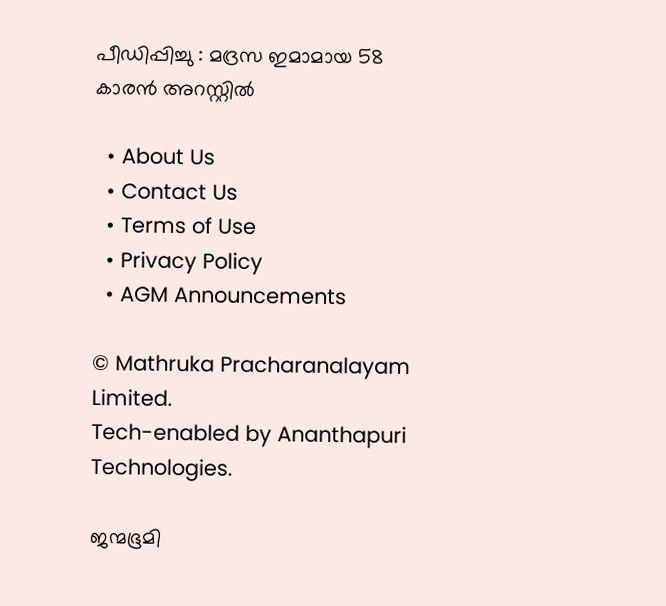പീഡിപ്പിച്ചു : മദ്രസ ഇമാമായ 58 കാരൻ അറസ്റ്റിൽ

  • About Us
  • Contact Us
  • Terms of Use
  • Privacy Policy
  • AGM Announcements

© Mathruka Pracharanalayam Limited.
Tech-enabled by Ananthapuri Technologies.

ജന്മഭൂമി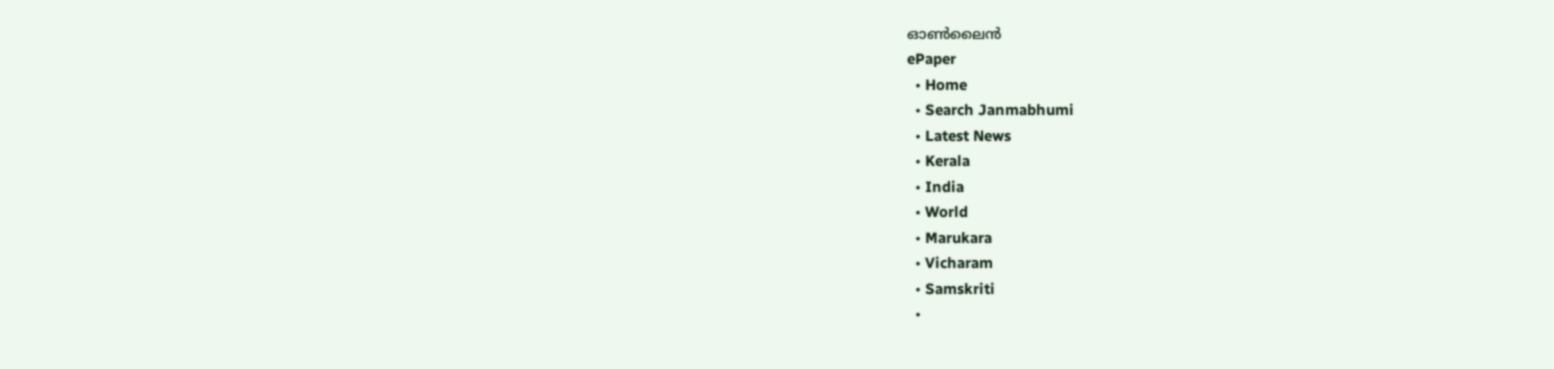ഓണ്‍ലൈന്‍
ePaper
  • Home
  • Search Janmabhumi
  • Latest News
  • Kerala
  • India
  • World
  • Marukara
  • Vicharam
  • Samskriti
  •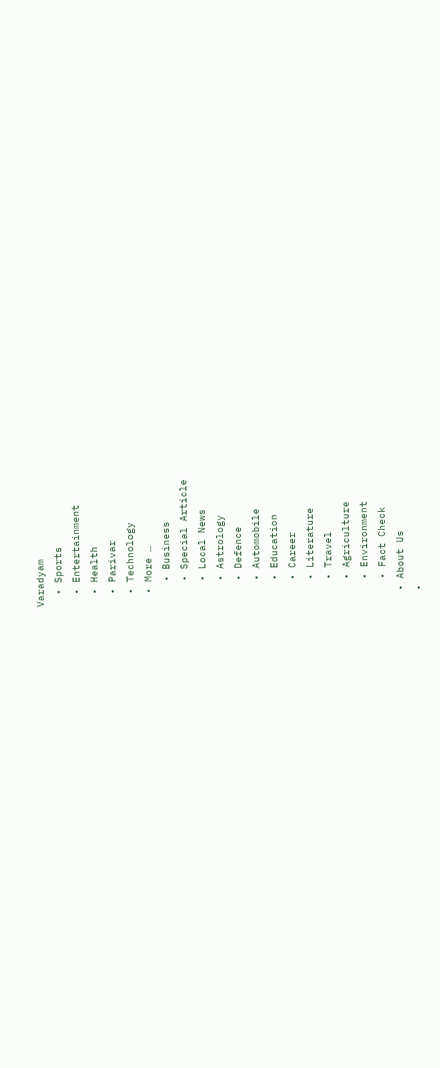Varadyam
  • Sports
  • Entertainment
  • Health
  • Parivar
  • Technology
  • More …
    • Business
    • Special Article
    • Local News
    • Astrology
    • Defence
    • Automobile
    • Education
    • Career
    • Literature
    • Travel
    • Agriculture
    • Environment
    • Fact Check
  • About Us
  •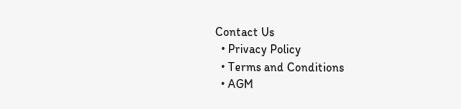Contact Us
  • Privacy Policy
  • Terms and Conditions
  • AGM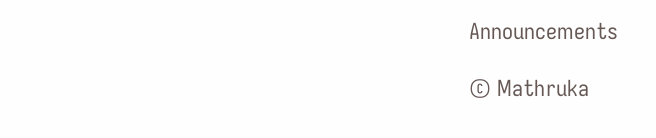Announcements

© Mathruka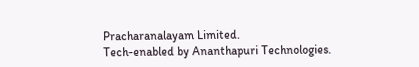Pracharanalayam Limited.
Tech-enabled by Ananthapuri Technologies.